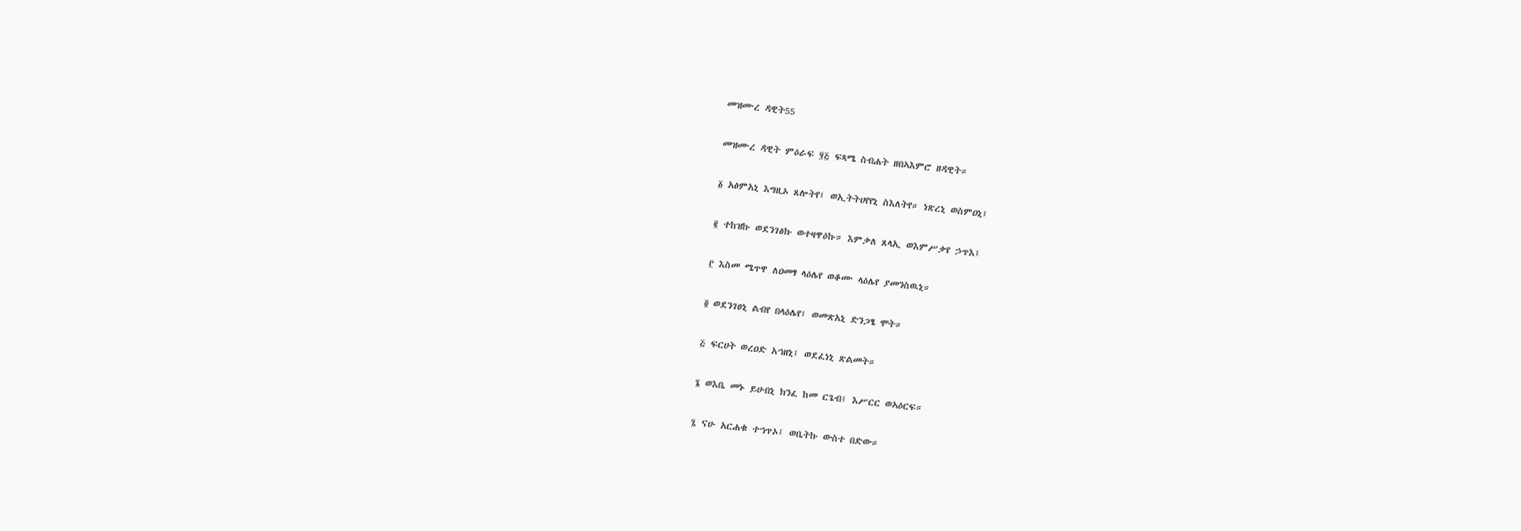መዝሙረ ዳዊት55

መዝሙረ ዳዊት ምዕራፍ ፶፭ ፍጻሜ ስብሐት ዘበኣእምሮ ዘዳዊት።

፩ አፅምአኒ እግዚኦ ጸሎትየ፤ ወኢትትሀየየኒ ስእለትየ። ነጽረኒ ወስምዐኒ፤

፪ ተከዝኩ ወደንገፅኩ ወተዛዋዕኩ። እምቃለ ጸላኢ ወእምሥቃየ ኃጥእ፤

፫ እስመ ሜጥዋ ለዐመፃ ላዕሌየ ወቆሙ ላዕሌየ ያመንስዉኒ።

፬ ወደንገፀኒ ልብየ በላዕሌየ፤ ወመጽአኒ ድንጋፄ ሞት።

፭ ፍርሀት ወረዐድ አኀዘኒ፤ ወደፈነኒ ጽልመት።

፮ ወእቤ መኑ ይሁበኒ ክንፈ ከመ ርጌብ፤ እሥርር ወኣዕርፍ።

፯ ናሁ አርሐቁ ተኀጥኦ፤ ወቤትኩ ውስተ በድው።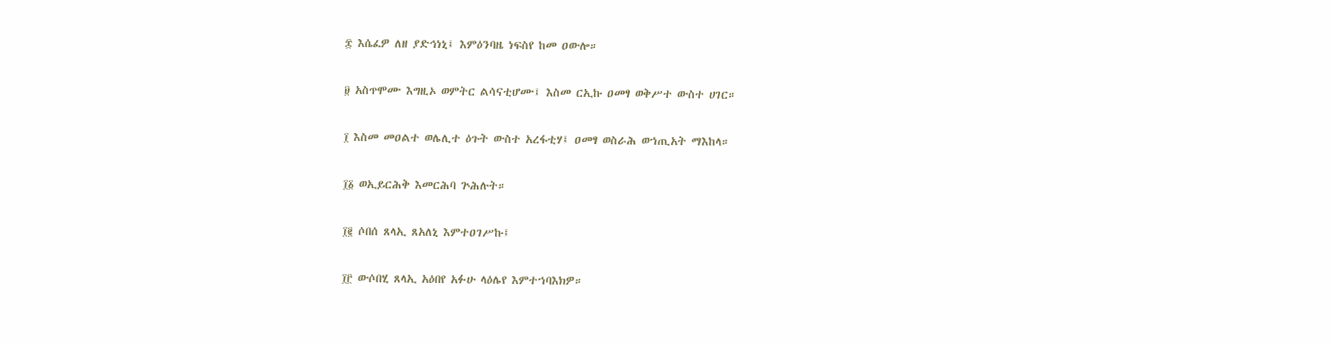፰ እሴፈዎ ለዘ ያድኅነኒ፤ እምዕንባዜ ነፍስየ ከመ ዐውሎ።

፱ አስጥሞሙ እግዚኦ ወምትር ልሳናቲሆሙ፤ እስመ ርኢኩ ዐመፃ ወቅሥተ ውስተ ሀገር።

፲ እስመ መዐልተ ወሌሊተ ዕጉት ውስተ አረፋቲሃ፤ ዐመፃ ወስራሕ ወኀጢአት ማእከላ።

፲፩ ወኢይርሕቅ እመርሕባ ጕሕሉት።

፲፪ ሶበሰ ጸላኢ ጸአለኒ እምተዐገሥኩ፤

፲፫ ውሶበሂ ጸላኢ አዕበየ አፉሁ ላዕሌየ እምተኀባእክዎ።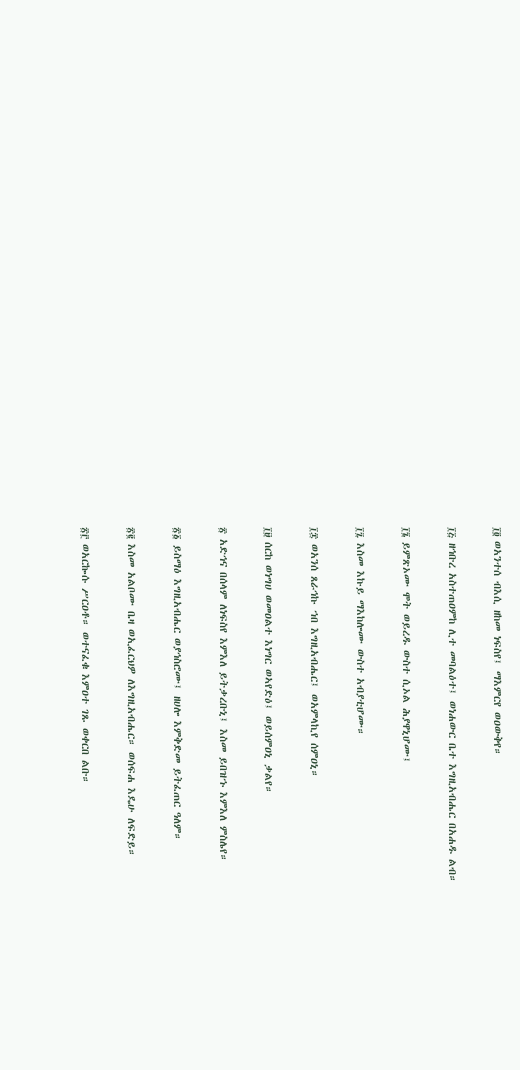፲፬ ወአንተሰ ብእሲ ዘከመ ነፍስየ፤ ማእምርየ ወዐውቅየ።

፲፭ ዘኅቡረ አስተጠዐምከ ሊተ መባልዕተ፤ ወነሐውር ቤተ እግዚአብሔር በአሐዱ ልብ።

፲፮ ይምጽኦሙ ሞት ወይረዱ ውስተ ሲኦል ሕያዋኒሆሙ፤

፲፯ እስመ እኩይ ማእከሎሙ ውስተ አብያቲሆሙ።

፲፰ ወአንሰ ጸራኅኩ ኀበ እግዚአብሔር፤ ወአምላኪየ ሰምዐኒ።

፲፱ ሰርከ ወነግሀ ወመዐልተ እነግር ወኣየድዕ፤ ወይሰምዐኒ ቃልየ።

፳ አድኅና በሰላም ለነፍስየ እምእለ ይትቃረቡኒ፤ እስመ ይበዝኁ እምእለ ምስሌየ።

፳፩ ይስማዕ እግዚአብሔር ወያኅስሮሙ፤ ዘሀሎ እምቅድመ ይትፈጠር ዓለም።

፳፪ እስመ አልቦሙ ቤዛ ወኢፈርህዎ ለእግዚአብሔር። ወሰፍሐ እዴሁ ለፍድይ።

፳፫ ወአርኰሱ ሥርዐቶ። ወተናፈቁ እምዐተ ገጹ ወቀርበ ልቡ።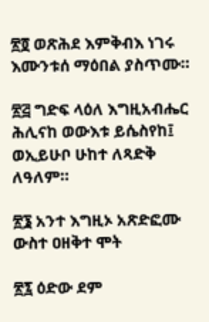፳፬ ወጽሕደ እምቅብእ ነገሩ እሙንቱሰ ማዕበል ያስጥሙ።

፳፭ ግድፍ ላዕለ እግዚአብሔር ሕሊናከ ወውእቱ ይሴስየከ፤ ወኢይሁቦ ሁከተ ለጻድቅ ለዓለም።

፳፮ አንተ እግዚኦ አጽድፎሙ ውስተ ዐዘቅተ ሞት

፳፯ ዕድው ደም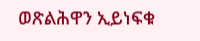ወጽልሕዋን ኢይነፍቁ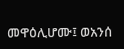መዋዕሊሆሙ፤ ወአንሰ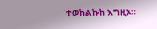ተወከልኩከ እግዚኦ።